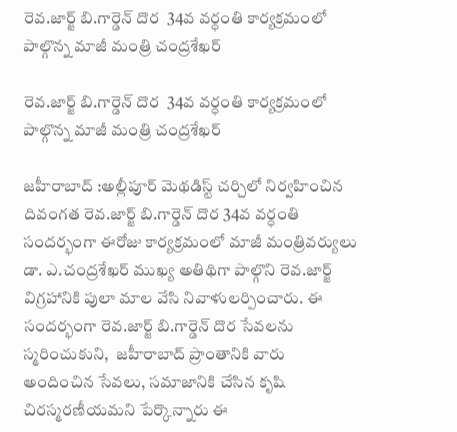రెవ.జార్జ్ బి.గార్డెన్ దొర  34వ వర్ధంతి కార్యక్రమంలో పాల్గొన్న మాజీ మంత్రి చంద్రశేఖర్

రెవ.జార్జ్ బి.గార్డెన్ దొర  34వ వర్ధంతి కార్యక్రమంలో పాల్గొన్న మాజీ మంత్రి చంద్రశేఖర్

జహీరాబాద్ :అల్లీపూర్ మెథడిస్ట్ చర్చిలో నిర్వహించిన దివంగత రెవ.జార్జ్ బి.గార్డెన్ దొర 34వ వర్ధంతి సందర్భంగా ఈరోజు కార్యక్రమంలో మాజీ మంత్రివర్యులు డా. ఎ.చంద్రశేఖర్ ముఖ్య అతిథిగా పాల్గొని రెవ.జార్జ్ విగ్రహానికి పులా మాల వేసి నివాళులర్పించారు. ఈ సందర్భంగా రెవ.జార్జ్ బి.గార్డెన్ దొర సేవలను స్మరించుకుని,  జహీరాబాద్ ప్రాంతానికి వారు అందించిన సేవలు, సమాజానికి చేసిన కృషి చిరస్మరణీయమని పేర్కొన్నారు ఈ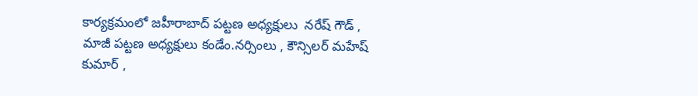కార్యక్రమంలో జహీరాబాద్ పట్టణ అధ్యక్షులు  నరేష్ గౌడ్ , మాజీ పట్టణ అధ్యక్షులు కండేం.నర్సింలు , కౌన్సిలర్ మహేష్ కుమార్ ,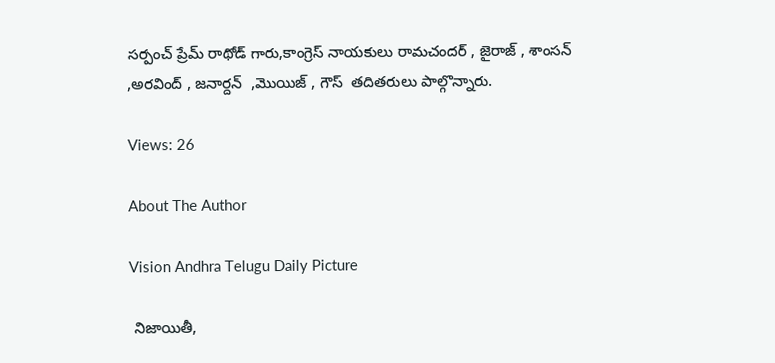సర్పంచ్ ప్రేమ్ రాథోడ్ గారు,కాంగ్రెస్ నాయకులు రామచందర్ , జైరాజ్ , శాంసన్ ,అరవింద్ , జనార్దన్  ,మొయిజ్ , గౌస్  తదితరులు పాల్గొన్నారు.

Views: 26

About The Author

Vision Andhra Telugu Daily Picture

 నిజాయితీ,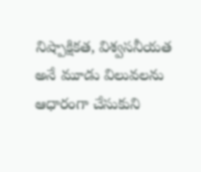నిష్పాక్షికత, విశ్వసనీయత అనే మూడు విలువలను ఆధారంగా చేసుకుని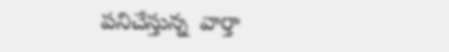పనిచేస్తున్న  వార్తా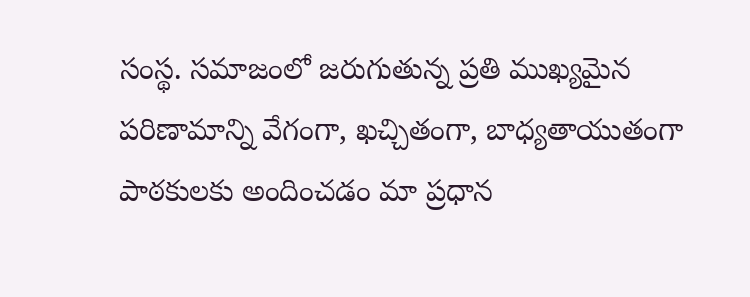సంస్థ. సమాజంలో జరుగుతున్న ప్రతి ముఖ్యమైన పరిణామాన్ని వేగంగా, ఖచ్చితంగా, బాధ్యతాయుతంగా పాఠకులకు అందించడం మా ప్రధాన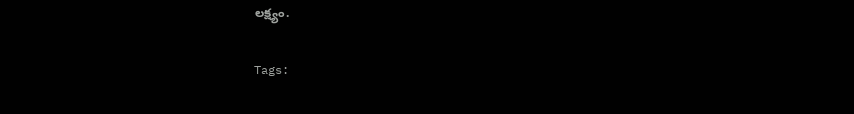లక్ష్యం.

Tags: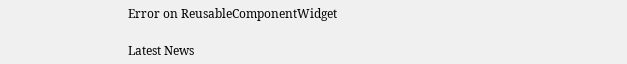Error on ReusableComponentWidget

Latest News